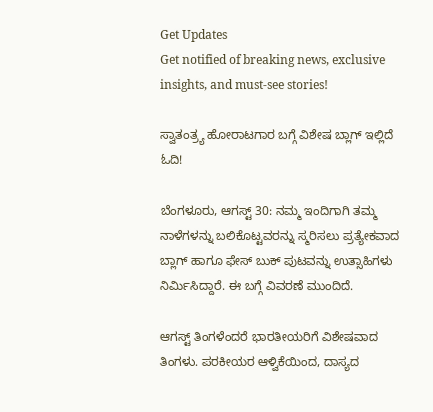Get Updates
Get notified of breaking news, exclusive insights, and must-see stories!

ಸ್ವಾತಂತ್ರ್ಯ ಹೋರಾಟಗಾರ ಬಗ್ಗೆ ವಿಶೇಷ ಬ್ಲಾಗ್ ಇಲ್ಲಿದೆ ಓದಿ!

ಬೆಂಗಳೂರು, ಆಗಸ್ಟ್ 30: ನಮ್ಮ ಇಂದಿಗಾಗಿ ತಮ್ಮ ನಾಳೆಗಳನ್ನು ಬಲಿಕೊಟ್ಟವರನ್ನು ಸ್ಮರಿಸಲು ಪ್ರತ್ಯೇಕವಾದ ಬ್ಲಾಗ್ ಹಾಗೂ ಫೇಸ್ ಬುಕ್ ಪುಟವನ್ನು ಉತ್ಸಾಹಿಗಳು ನಿರ್ಮಿಸಿದ್ದಾರೆ. ಈ ಬಗ್ಗೆ ವಿವರಣೆ ಮುಂದಿದೆ.

ಆಗಸ್ಟ್ ತಿಂಗಳೆಂದರೆ ಭಾರತೀಯರಿಗೆ ವಿಶೇಷವಾದ ತಿಂಗಳು. ಪರಕೀಯರ ಆಳ್ವಿಕೆಯಿಂದ, ದಾಸ್ಯದ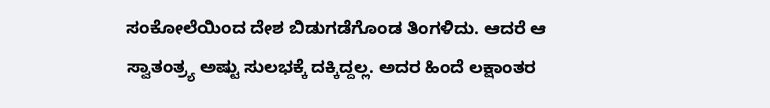ಸಂಕೋಲೆಯಿಂದ ದೇಶ ಬಿಡುಗಡೆಗೊಂಡ ತಿಂಗಳಿದು. ಆದರೆ ಆ ಸ್ವಾತಂತ್ರ್ಯ ಅಷ್ಟು ಸುಲಭಕ್ಕೆ ದಕ್ಕಿದ್ದಲ್ಲ. ಅದರ ಹಿಂದೆ ಲಕ್ಷಾಂತರ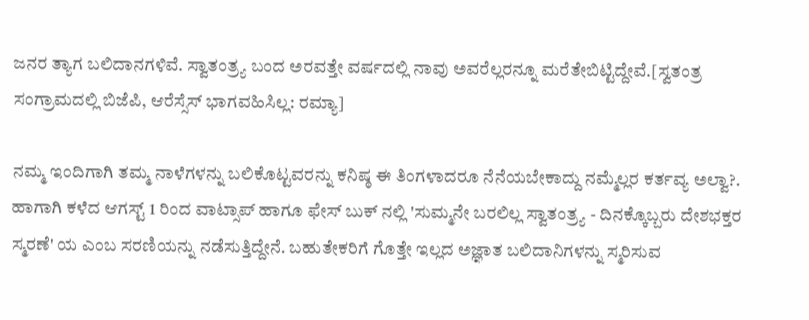ಜನರ ತ್ಯಾಗ ಬಲಿದಾನಗಳಿವೆ. ಸ್ವಾತಂತ್ರ್ಯ ಬಂದ ಅರವತ್ತೇ ವರ್ಷದಲ್ಲಿ ನಾವು ಅವರೆಲ್ಲರನ್ನೂ ಮರೆತೇಬಿಟ್ಟಿದ್ದೇವೆ.[ಸ್ವತಂತ್ರ ಸಂಗ್ರಾಮದಲ್ಲಿ ಬಿಜೆಪಿ, ಆರೆಸ್ಸೆಸ್ ಭಾಗವಹಿಸಿಲ್ಲ: ರಮ್ಯಾ]

ನಮ್ಮ ಇಂದಿಗಾಗಿ ತಮ್ಮ ನಾಳೆಗಳನ್ನು ಬಲಿಕೊಟ್ಟವರನ್ನು ಕನಿಷ್ಠ ಈ ತಿಂಗಳಾದರೂ ನೆನೆಯಬೇಕಾದ್ದು ನಮ್ಮೆಲ್ಲರ ಕರ್ತವ್ಯ ಅಲ್ವಾ?. ಹಾಗಾಗಿ ಕಳೆದ ಆಗಸ್ಟ್ 1 ರಿಂದ ವಾಟ್ಸಾಪ್ ಹಾಗೂ ಫೇಸ್ ಬುಕ್ ನಲ್ಲಿ 'ಸುಮ್ಮನೇ ಬರಲಿಲ್ಲ ಸ್ವಾತಂತ್ರ್ಯ - ದಿನಕ್ಕೊಬ್ಬರು ದೇಶಭಕ್ತರ ಸ್ಮರಣೆ' ಯ ಎಂಬ ಸರಣಿಯನ್ನು ನಡೆಸುತ್ತಿದ್ದೇನೆ. ಬಹುತೇಕರಿಗೆ ಗೊತ್ತೇ ಇಲ್ಲದ ಅಜ್ಞಾತ ಬಲಿದಾನಿಗಳನ್ನು ಸ್ಮರಿಸುವ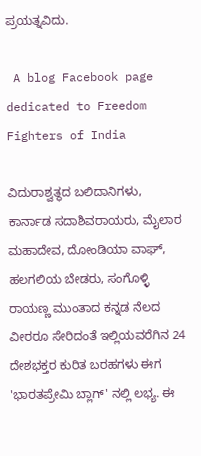ಪ್ರಯತ್ನವಿದು.

 A blog Facebook page dedicated to Freedom Fighters of India

ವಿದುರಾಶ್ವತ್ಥದ ಬಲಿದಾನಿಗಳು, ಕಾರ್ನಾಡ ಸದಾಶಿವರಾಯರು, ಮೈಲಾರ ಮಹಾದೇವ, ದೋಂಡಿಯಾ ವಾಘ್, ಹಲಗಲಿಯ ಬೇಡರು, ಸಂಗೊಳ್ಳಿ ರಾಯಣ್ಣ ಮುಂತಾದ ಕನ್ನಡ ನೆಲದ ವೀರರೂ ಸೇರಿದಂತೆ ಇಲ್ಲಿಯವರೆಗಿನ 24 ದೇಶಭಕ್ತರ ಕುರಿತ ಬರಹಗಳು ಈಗ 'ಭಾರತಪ್ರೇಮಿ ಬ್ಲಾಗ್' ನಲ್ಲಿ ಲಭ್ಯ. ಈ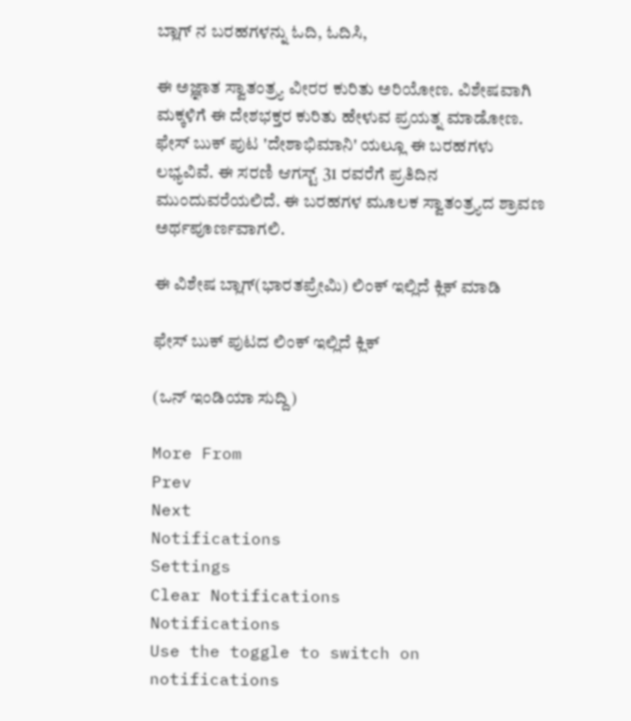ಬ್ಲಾಗ್ ನ ಬರಹಗಳನ್ನು ಓದಿ, ಓದಿಸಿ,

ಈ ಅಜ್ಞಾತ ಸ್ವಾತಂತ್ರ್ಯ ವೀರರ ಕುರಿತು ಅರಿಯೋಣ. ವಿಶೇಷವಾಗಿ ಮಕ್ಕಳಿಗೆ ಈ ದೇಶಭಕ್ತರ ಕುರಿತು ಹೇಳುವ ಪ್ರಯತ್ನ ಮಾಡೋಣ. ಫೇಸ್ ಬುಕ್ ಪುಟ 'ದೇಶಾಭಿಮಾನಿ' ಯಲ್ಲೂ ಈ ಬರಹಗಳು ಲಭ್ಯವಿವೆ. ಈ ಸರಣಿ ಆಗಸ್ಟ್ 31 ರವರೆಗೆ ಪ್ರತಿದಿನ ಮುಂದುವರೆಯಲಿದೆ. ಈ ಬರಹಗಳ ಮೂಲಕ ಸ್ವಾತಂತ್ರ್ಯದ ಶ್ರಾವಣ ಅರ್ಥಪೂರ್ಣವಾಗಲಿ.

ಈ ವಿಶೇಷ ಬ್ಲಾಗ್(ಭಾರತಪ್ರೇಮಿ) ಲಿಂಕ್ ಇಲ್ಲಿದೆ ಕ್ಲಿಕ್ ಮಾಡಿ

ಫೇಸ್ ಬುಕ್ ಪುಟದ ಲಿಂಕ್ ಇಲ್ಲಿದೆ ಕ್ಲಿಕ್

(ಒನ್ ಇಂಡಿಯಾ ಸುದ್ದಿ)

More From
Prev
Next
Notifications
Settings
Clear Notifications
Notifications
Use the toggle to switch on notifications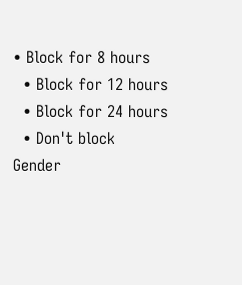• Block for 8 hours
  • Block for 12 hours
  • Block for 24 hours
  • Don't block
Gender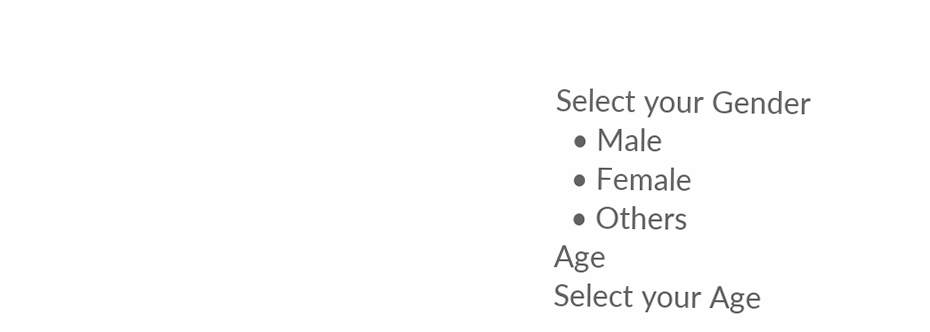Select your Gender
  • Male
  • Female
  • Others
Age
Select your Age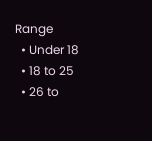Range
  • Under 18
  • 18 to 25
  • 26 to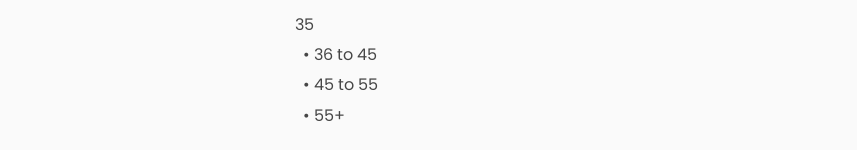35
  • 36 to 45
  • 45 to 55
  • 55+